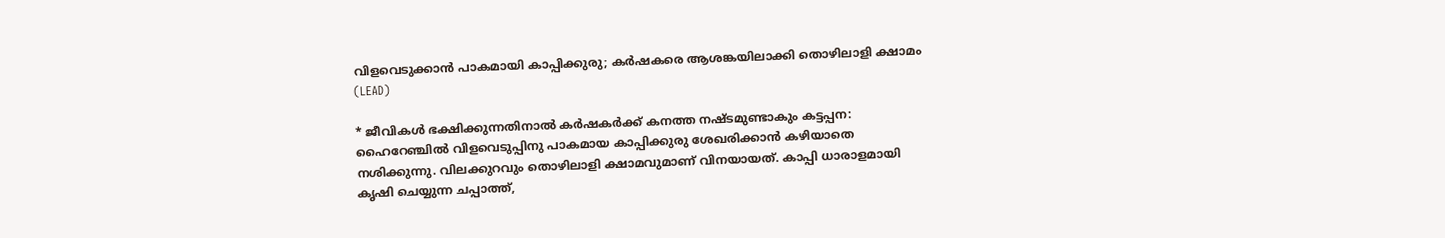വിളവെടുക്കാൻ പാകമായി കാപ്പിക്കുരു; കർഷകരെ ആശങ്കയിലാക്കി തൊഴിലാളി ക്ഷാമം (LEAD)

* ജീവികൾ ഭക്ഷിക്കുന്നതിനാൽ കർഷകർക്ക് കനത്ത നഷ്ടമുണ്ടാകും കട്ടപ്പന: ഹൈറേഞ്ചിൽ വിളവെടുപ്പിനു പാകമായ കാപ്പിക്കുരു ശേഖരിക്കാൻ കഴിയാതെ നശിക്കുന്നു. വിലക്കുറവും തൊഴിലാളി ക്ഷാമവുമാണ് വിനയായത്. കാപ്പി ധാരാളമായി കൃഷി ചെയ്യുന്ന ചപ്പാത്ത്,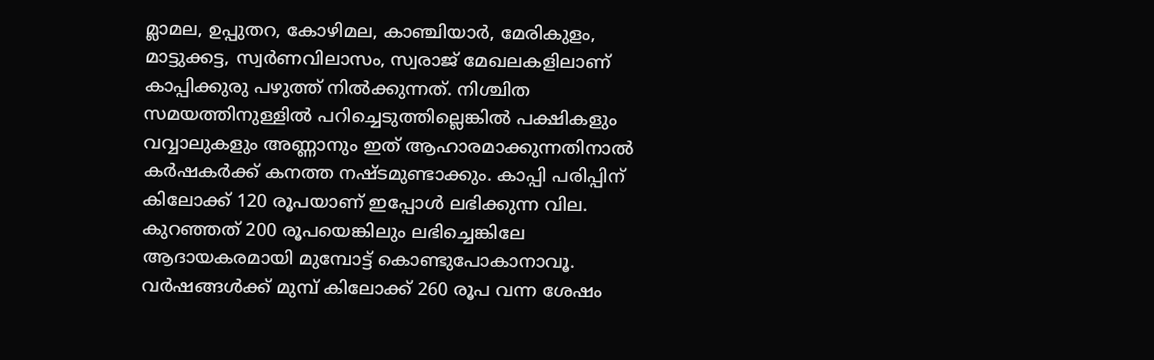മ്ലാമല, ഉപ്പുതറ, കോഴിമല, കാഞ്ചിയാർ, മേരികുളം, മാട്ടുക്കട്ട, സ്വർണവിലാസം, സ്വരാജ് മേഖലകളിലാണ് കാപ്പിക്കുരു പഴുത്ത് നിൽക്കുന്നത്. നിശ്ചിത സമയത്തിനുള്ളിൽ പറിച്ചെടുത്തില്ലെങ്കിൽ പക്ഷികളും വവ്വാലുകളും അണ്ണാനും ഇത് ആഹാരമാക്കുന്നതിനാൽ കർഷകർക്ക് കനത്ത നഷ്ടമുണ്ടാക്കും. കാപ്പി പരിപ്പിന് കിലോക്ക് 120 രൂപയാണ് ഇപ്പോൾ ലഭിക്കുന്ന വില. കുറഞ്ഞത് 200 രൂപയെങ്കിലും ലഭിച്ചെങ്കിലേ ആദായകരമായി മുമ്പോട്ട് കൊണ്ടുപോകാനാവൂ. വർഷങ്ങൾക്ക് മുമ്പ് കിലോക്ക് 260 രൂപ വന്ന ശേഷം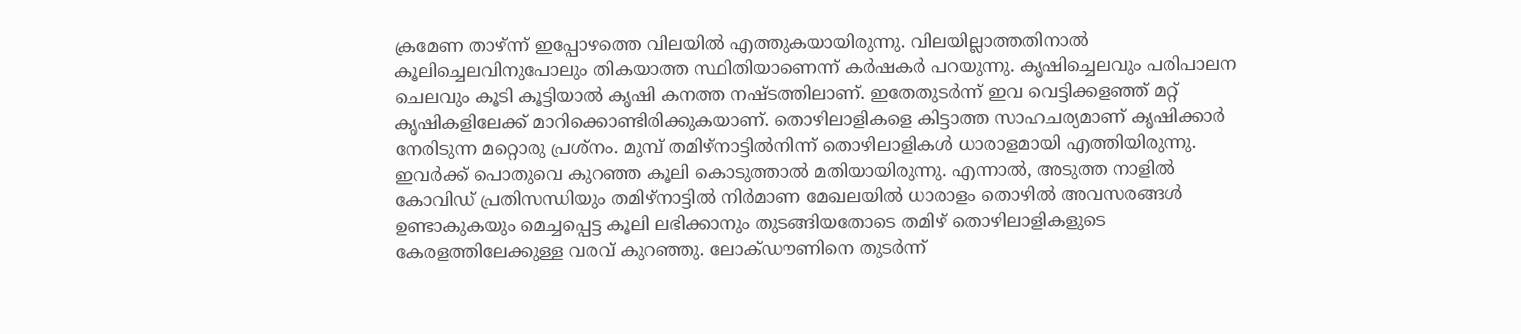ക്രമേണ താഴ്ന്ന് ഇപ്പോഴത്തെ വിലയിൽ എത്തുകയായിരുന്നു. വിലയില്ലാത്തതിനാൽ കൂലിച്ചെലവിനുപോലും തികയാത്ത സ്ഥിതിയാണെന്ന് കർഷകർ പറയുന്നു. കൃഷിച്ചെലവും പരിപാലന ചെലവും കൂടി കൂട്ടിയാൽ കൃഷി കനത്ത നഷ്ടത്തിലാണ്. ഇതേതുടർന്ന് ഇവ വെട്ടിക്കളഞ്ഞ് മറ്റ് കൃഷികളിലേക്ക് മാറിക്കൊണ്ടിരിക്കുകയാണ്. തൊഴിലാളികളെ കിട്ടാത്ത സാഹചര്യമാണ് കൃഷിക്കാർ നേരിടുന്ന മറ്റൊരു പ്രശ്നം. മുമ്പ് തമിഴ്നാട്ടിൽനിന്ന് തൊഴിലാളികൾ ധാരാളമായി എത്തിയിരുന്നു. ഇവർക്ക് പൊതുവെ കുറഞ്ഞ കൂലി കൊടുത്താൽ മതിയായിരുന്നു. എന്നാൽ, അടുത്ത നാളിൽ കോവിഡ് പ്രതിസന്ധിയും തമിഴ്നാട്ടിൽ നിർമാണ മേഖലയിൽ ധാരാളം തൊഴിൽ അവസരങ്ങൾ ഉണ്ടാകുകയും മെച്ചപ്പെട്ട കൂലി ലഭിക്കാനും തുടങ്ങിയതോടെ തമിഴ് തൊഴിലാളികളുടെ കേരളത്തിലേക്കുള്ള വരവ് കുറഞ്ഞു. ലോക്ഡൗണിനെ തുടർന്ന്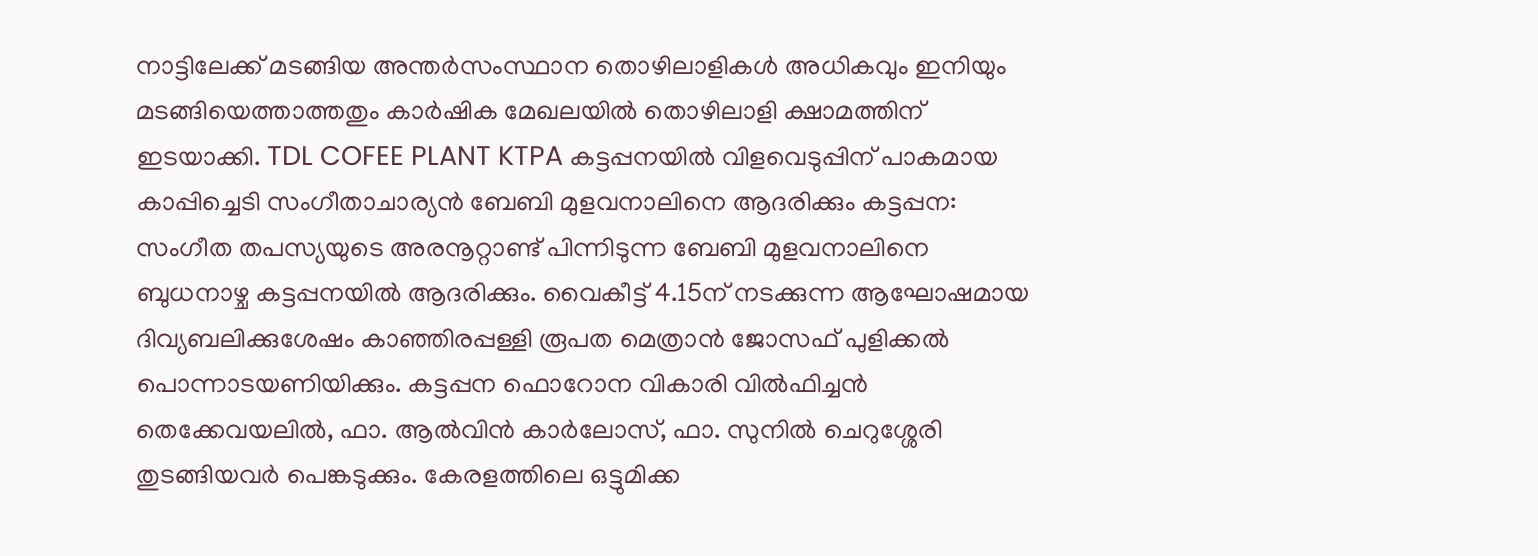നാട്ടിലേക്ക് മടങ്ങിയ അന്തർസംസ്ഥാന തൊഴിലാളികൾ അധികവും ഇനിയും മടങ്ങിയെത്താത്തതും കാർഷിക മേഖലയിൽ തൊഴിലാളി ക്ഷാമത്തിന് ഇടയാക്കി. TDL COFEE PLANT KTPA കട്ടപ്പനയിൽ വിളവെടുപ്പിന് പാകമായ കാപ്പിച്ചെടി സംഗീതാചാര്യൻ ബേബി മുളവനാലിനെ ആദരിക്കും കട്ടപ്പന: സംഗീത തപസ്യയുടെ അരനൂറ്റാണ്ട് പിന്നിടുന്ന ബേബി മുളവനാലിനെ ബുധനാഴ്ച കട്ടപ്പനയിൽ ആദരിക്കും. വൈകീട്ട് 4.15ന് നടക്കുന്ന ആഘോഷമായ ദിവ്യബലിക്കുശേഷം കാഞ്ഞിരപ്പള്ളി രൂപത മെത്രാൻ ജോസഫ് പുളിക്കൽ പൊന്നാടയണിയിക്കും. കട്ടപ്പന ഫൊറോന വികാരി വിൽഫിച്ചൻ തെക്കേവയലിൽ, ഫാ. ആൽവിൻ കാർലോസ്, ഫാ. സുനിൽ ചെറുശ്ശേരി തുടങ്ങിയവർ പെങ്കടുക്കും. കേരളത്തിലെ ഒട്ടുമിക്ക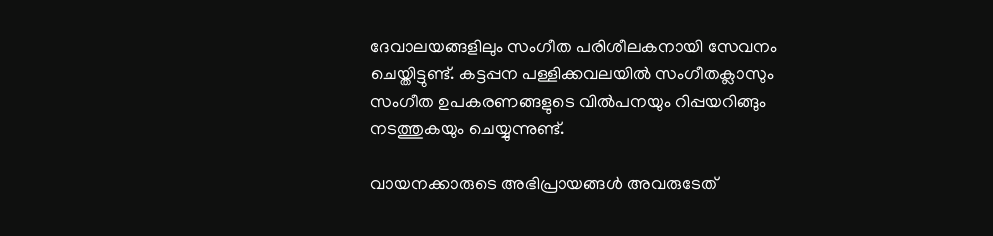ദേവാലയങ്ങളിലും സംഗീത പരിശീലകനായി സേവനം ചെയ്തിട്ടുണ്ട്. കട്ടപ്പന പള്ളിക്കവലയിൽ സംഗീതക്ലാസും സംഗീത ഉപകരണങ്ങളുടെ വിൽപനയും റിപ്പയറിങ്ങും നടത്തുകയും ചെയ്യുന്നുണ്ട്.

വായനക്കാരുടെ അഭിപ്രായങ്ങള്‍ അവരുടേത്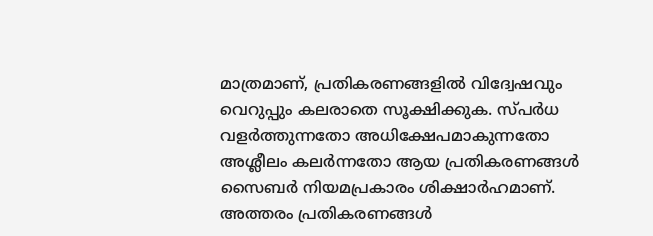മാത്രമാണ്, പ്രതികരണങ്ങളിൽ വിദ്വേഷവും വെറുപ്പും കലരാതെ സൂക്ഷിക്കുക. സ്പർധ വളർത്തുന്നതോ അധിക്ഷേപമാകുന്നതോ അശ്ലീലം കലർന്നതോ ആയ പ്രതികരണങ്ങൾ സൈബർ നിയമപ്രകാരം ശിക്ഷാർഹമാണ്. അത്തരം പ്രതികരണങ്ങൾ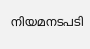നിയമനടപടി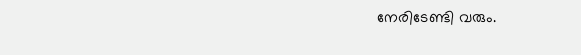നേരിടേണ്ടി വരും.